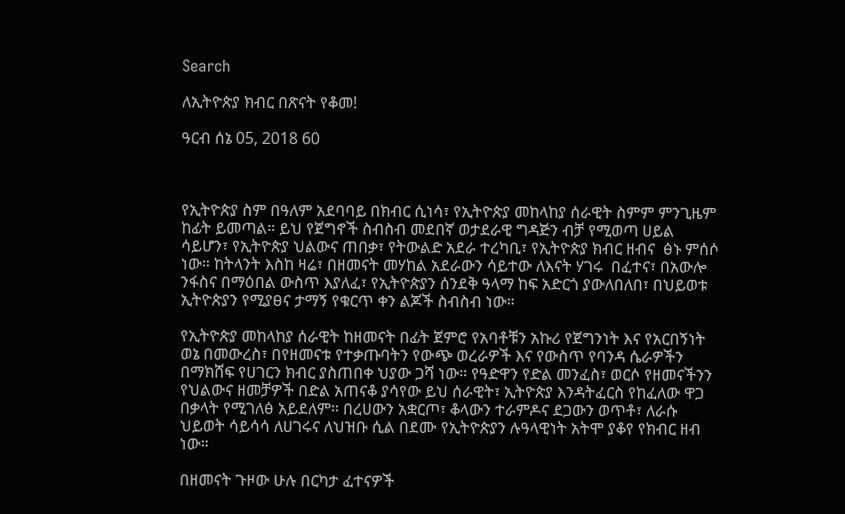Search

ለኢትዮጵያ ክብር በጽናት የቆመ!

ዓርብ ሰኔ 05, 2018 60



የኢትዮጵያ ስም በዓለም አደባባይ በክብር ሲነሳ፣ የኢትዮጵያ መከላከያ ሰራዊት ስምም ምንጊዜም ከፊት ይመጣል። ይህ የጀግኖች ስብስብ መደበኛ ወታደራዊ ግዳጅን ብቻ የሚወጣ ሀይል ሳይሆን፣ የኢትዮጵያ ህልውና ጠበቃ፣ የትውልድ አደራ ተረካቢ፣ የኢትዮጵያ ክብር ዘብና  ፅኑ ምሰሶ ነው። ከትላንት እስከ ዛሬ፣ በዘመናት መሃከል አደራውን ሳይተው ለእናት ሃገሩ  በፈተና፣ በአውሎ ንፋስና በማዕበል ውስጥ እያለፈ፣ የኢትዮጵያን ሰንደቅ ዓላማ ከፍ አድርጎ ያውለበለበ፣ በህይወቱ ኢትዮጵያን የሚያፀና ታማኝ የቁርጥ ቀን ልጆች ስብስብ ነው።

የኢትዮጵያ መከላከያ ሰራዊት ከዘመናት በፊት ጀምሮ የአባቶቹን አኩሪ የጀግንነት እና የአርበኝነት ወኔ በመውረስ፣ በየዘመናቱ የተቃጡባትን የውጭ ወረራዎች እና የውስጥ የባንዳ ሴራዎችን በማክሸፍ የሀገርን ክብር ያስጠበቀ ህያው ጋሻ ነው። የዓድዋን የድል መንፈስ፣ ወርሶ የዘመናችንን የህልውና ዘመቻዎች በድል አጠናቆ ያሳየው ይህ ሰራዊት፣ ኢትዮጵያ እንዳትፈርስ የከፈለው ዋጋ በቃላት የሚገለፅ አይደለም። በረሀውን አቋርጦ፣ ቆላውን ተራምዶና ደጋውን ወጥቶ፣ ለራሱ ህይወት ሳይሳሳ ለሀገሩና ለህዝቡ ሲል በደሙ የኢትዮጵያን ሉዓላዊነት አትሞ ያቆየ የክብር ዘብ ነው።

በዘመናት ጉዞው ሁሉ በርካታ ፈተናዎች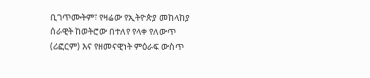ቢገጥሙትም፣ የዛሬው የኢትዮጵያ መከላከያ ሰራዊት ከወትሮው በተለየ የላቀ የለውጥ (ሪፎርም) እና የዘመናዊነት ምዕራፍ ውስጥ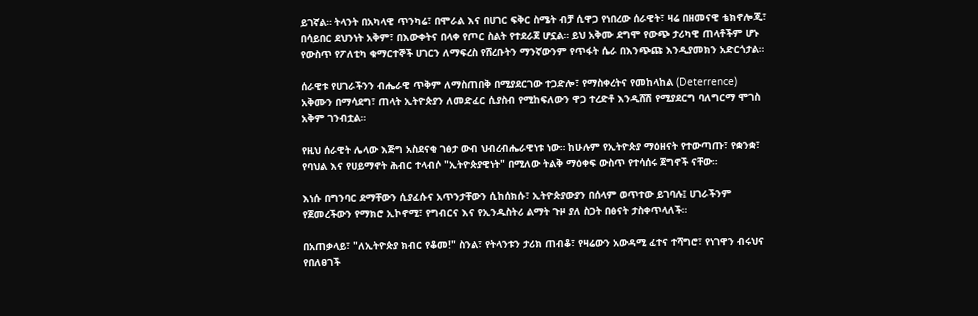ይገኛል። ትላንት በአካላዊ ጥንካሬ፣ በሞራል እና በሀገር ፍቅር ስሜት ብቻ ሲዋጋ የነበረው ሰራዊት፣ ዛሬ በዘመናዊ ቴክኖሎጂ፣ በሳይበር ደህንነት አቅም፣ በእውቀትና በላቀ የጦር ስልት የተደራጀ ሆኗል። ይህ አቅሙ ደግሞ የውጭ ታሪካዊ ጠላቶችም ሆኑ የውስጥ የፖለቲካ ቁማርተኞች ሀገርን ለማፍረስ የሸረቡትን ማንኛውንም የጥፋት ሴራ በእንጭጩ እንዲያመክን አድርጎታል።

ሰራዊቱ የሀገራችንን ብሔራዊ ጥቅም ለማስጠበቅ በሚያደርገው ተጋድሎ፣ የማስቀረትና የመከላከል (Deterrence) አቅሙን በማሳደግ፣ ጠላት ኢትዮጵያን ለመድፈር ሲያስብ የሚከፍለውን ዋጋ ተረድቶ እንዲሸሽ የሚያደርግ ባለግርማ ሞገስ አቅም ገንብቷል።

የዚህ ሰራዊት ሌላው እጅግ አስደናቂ ገፅታ ውብ ህብረብሔራዊነቱ ነው። ከሁሉም የኢትዮጵያ ማዕዘናት የተውጣጡ፣ የቋንቋ፣ የባህል እና የሀይማኖት ሕብር ተላብሶ "ኢትዮጵያዊነት" በሚለው ትልቅ ማዕቀፍ ውስጥ የተሳሰሩ ጀግኖች ናቸው።

እነሱ በግንባር ደማቸውን ሲያፈሱና አጥንታቸውን ሲከሰክሱ፣ ኢትዮጵያውያን በሰላም ወጥተው ይገባሉ፤ ሀገራችንም የጀመረችውን የማክሮ ኢኮኖሚ፣ የግብርና እና የኢንዱስትሪ ልማት ጉዞ ያለ ስጋት በፅናት ታስቀጥላለች።

በአጠቃላይ፣ "ለኢትዮጵያ ክብር የቆመ!" ስንል፣ የትላንቱን ታሪክ ጠብቆ፣ የዛሬውን አውዳሚ ፈተና ተሻግሮ፣ የነገዋን ብሩህና የበለፀገች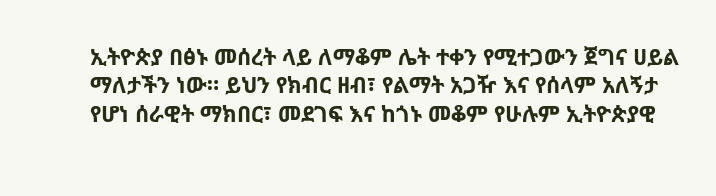ኢትዮጵያ በፅኑ መሰረት ላይ ለማቆም ሌት ተቀን የሚተጋውን ጀግና ሀይል ማለታችን ነው። ይህን የክብር ዘብ፣ የልማት አጋዥ እና የሰላም አለኝታ የሆነ ሰራዊት ማክበር፣ መደገፍ እና ከጎኑ መቆም የሁሉም ኢትዮጵያዊ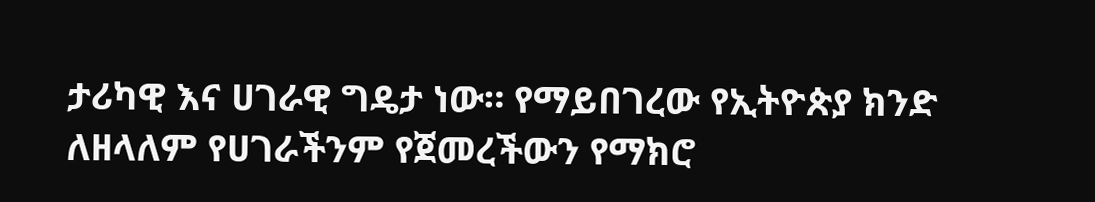ታሪካዊ እና ሀገራዊ ግዴታ ነው። የማይበገረው የኢትዮጵያ ክንድ ለዘላለም የሀገራችንም የጀመረችውን የማክሮ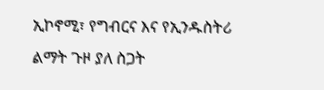ኢኮኖሚ፣ የግብርና እና የኢንዱስትሪ ልማት ጉዞ ያለ ስጋት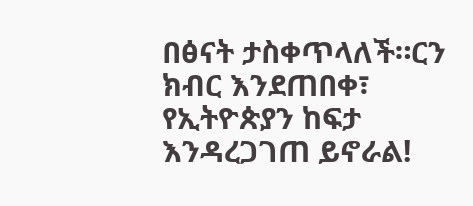በፅናት ታስቀጥላለች።ርን ክብር እንደጠበቀ፣ የኢትዮጵያን ከፍታ እንዳረጋገጠ ይኖራል!